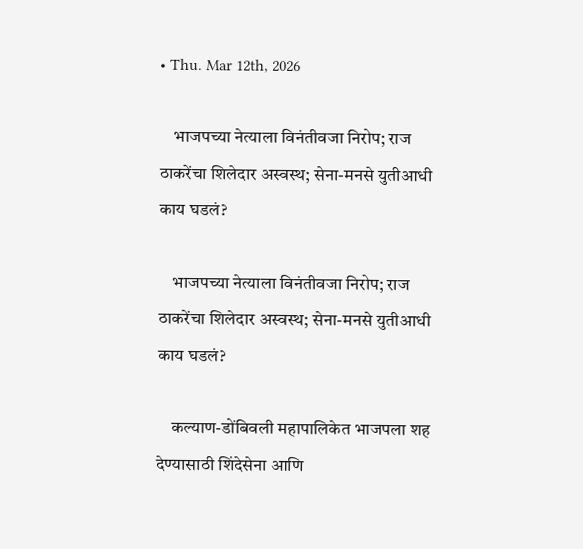• Thu. Mar 12th, 2026

    भाजपच्या नेत्याला विनंतीवजा निरोप; राज ठाकरेंचा शिलेदार अस्वस्थ; सेना-मनसे युतीआधी काय घडलं?

    भाजपच्या नेत्याला विनंतीवजा निरोप; राज ठाकरेंचा शिलेदार अस्वस्थ; सेना-मनसे युतीआधी काय घडलं?

    कल्याण-डोंबिवली महापालिकेत भाजपला शह देण्यासाठी शिंदेसेना आणि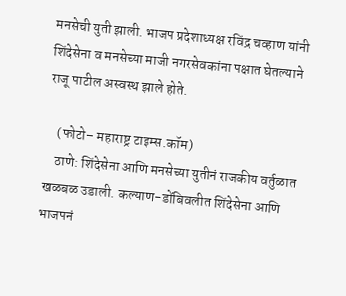मनसेची युती झाली. भाजप प्रदेशाध्यक्ष रविंद्र चव्हाण यांनी शिंदेसेना व मनसेच्या माजी नगरसेवकांना पक्षात घेतल्याने राजू पाटील अस्वस्थ झाले होते.

    (फोटो– महाराष्ट्र टाइम्स.कॉम)
    ठाणे: शिंदेसेना आणि मनसेच्या युतीनं राजकीय वर्तुळात खळबळ उडाली. कल्याण-डोंबिवलीत शिंदेसेना आणि भाजपनं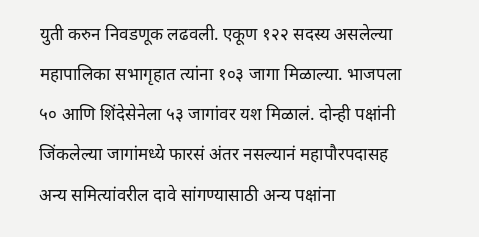युती करुन निवडणूक लढवली. एकूण १२२ सदस्य असलेल्या महापालिका सभागृहात त्यांना १०३ जागा मिळाल्या. भाजपला ५० आणि शिंदेसेनेला ५३ जागांवर यश मिळालं. दोन्ही पक्षांनी जिंकलेल्या जागांमध्ये फारसं अंतर नसल्यानं महापौरपदासह अन्य समित्यांवरील दावे सांगण्यासाठी अन्य पक्षांना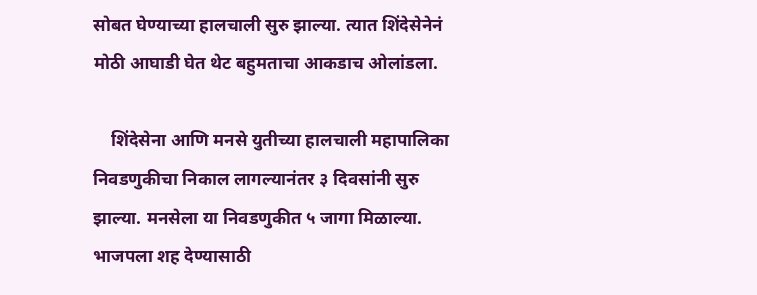सोबत घेण्याच्या हालचाली सुरु झाल्या. त्यात शिंदेसेनेनं मोठी आघाडी घेत थेट बहुमताचा आकडाच ओलांडला.

    शिंदेसेना आणि मनसे युतीच्या हालचाली महापालिका निवडणुकीचा निकाल लागल्यानंतर ३ दिवसांनी सुरु झाल्या. मनसेला या निवडणुकीत ५ जागा मिळाल्या. भाजपला शह देण्यासाठी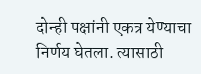दोन्ही पक्षांनी एकत्र येण्याचा निर्णय घेतला. त्यासाठी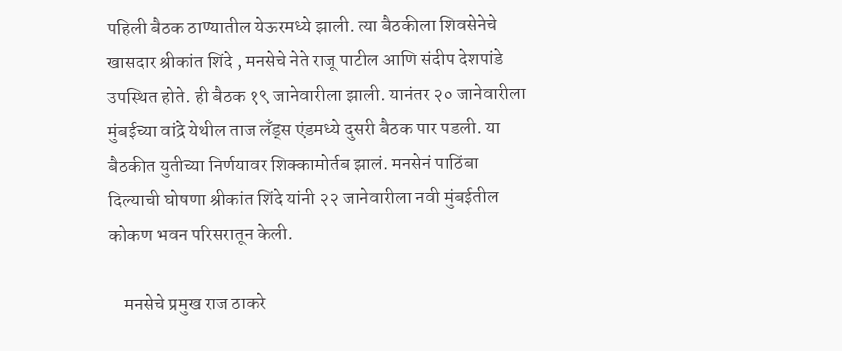पहिली बैठक ठाण्यातील येऊरमध्ये झाली. त्या बैठकीला शिवसेनेचे खासदार श्रीकांत शिंदे , मनसेचे नेते राजू पाटील आणि संदीप देशपांडे उपस्थित होते. ही बैठक १९ जानेवारीला झाली. यानंतर २० जानेवारीला मुंबईच्या वांद्रे येथील ताज लँड्स एंडमध्ये दुसरी बैठक पार पडली. या बैठकीत युतीच्या निर्णयावर शिक्कामोर्तब झालं. मनसेनं पाठिंबा दिल्याची घोषणा श्रीकांत शिंदे यांनी २२ जानेवारीला नवी मुंबईतील कोकण भवन परिसरातून केली.

    मनसेचे प्रमुख राज ठाकरे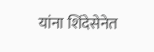यांना शिंदेसेनेत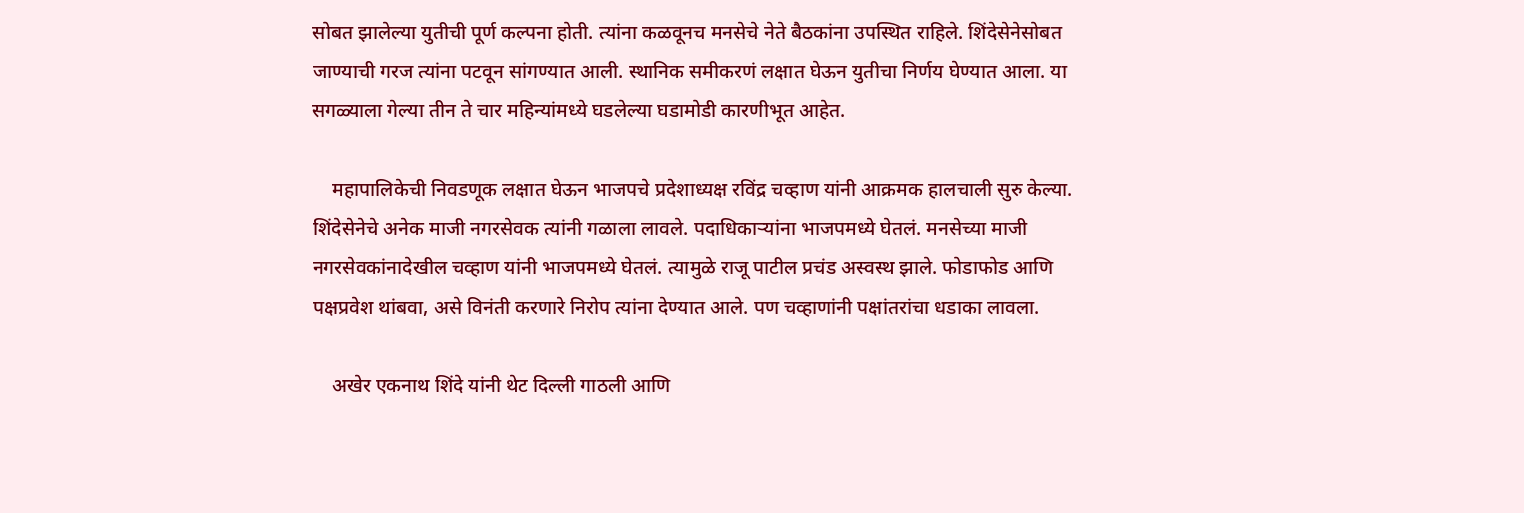सोबत झालेल्या युतीची पूर्ण कल्पना होती. त्यांना कळवूनच मनसेचे नेते बैठकांना उपस्थित राहिले. शिंदेसेनेसोबत जाण्याची गरज त्यांना पटवून सांगण्यात आली. स्थानिक समीकरणं लक्षात घेऊन युतीचा निर्णय घेण्यात आला. या सगळ्याला गेल्या तीन ते चार महिन्यांमध्ये घडलेल्या घडामोडी कारणीभूत आहेत.

    महापालिकेची निवडणूक लक्षात घेऊन भाजपचे प्रदेशाध्यक्ष रविंद्र चव्हाण यांनी आक्रमक हालचाली सुरु केल्या. शिंदेसेनेचे अनेक माजी नगरसेवक त्यांनी गळाला लावले. पदाधिकाऱ्यांना भाजपमध्ये घेतलं. मनसेच्या माजी नगरसेवकांनादेखील चव्हाण यांनी भाजपमध्ये घेतलं. त्यामुळे राजू पाटील प्रचंड अस्वस्थ झाले. फोडाफोड आणि पक्षप्रवेश थांबवा, असे विनंती करणारे निरोप त्यांना देण्यात आले. पण चव्हाणांनी पक्षांतरांचा धडाका लावला.

    अखेर एकनाथ शिंदे यांनी थेट दिल्ली गाठली आणि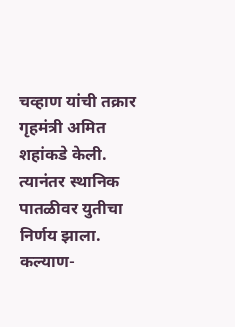चव्हाण यांची तक्रार गृहमंत्री अमित शहांकडे केली. त्यानंतर स्थानिक पातळीवर युतीचा निर्णय झाला. कल्याण-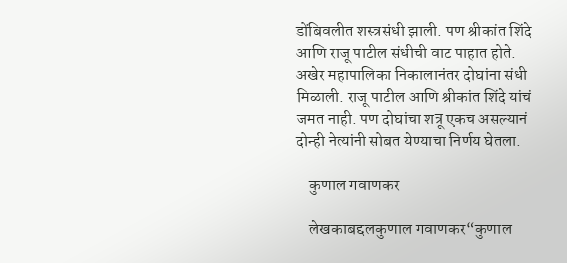डोंबिवलीत शस्त्रसंधी झाली. पण श्रीकांत शिंदे आणि राजू पाटील संधीची वाट पाहात होते. अखेर महापालिका निकालानंतर दोघांना संधी मिळाली. राजू पाटील आणि श्रीकांत शिंदे यांचं जमत नाही. पण दोघांचा शत्रू एकच असल्यानं दोन्ही नेत्यांनी सोबत येण्याचा निर्णय घेतला.

    कुणाल गवाणकर

    लेखकाबद्दलकुणाल गवाणकर“कुणाल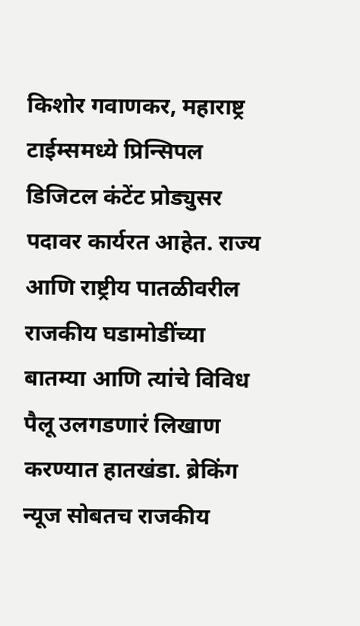किशोर गवाणकर, महाराष्ट्र टाईम्समध्ये प्रिन्सिपल डिजिटल कंटेंट प्रोड्युसर पदावर कार्यरत आहेत. राज्य आणि राष्ट्रीय पातळीवरील राजकीय घडामोडींच्या बातम्या आणि त्यांचे विविध पैलू उलगडणारं लिखाण करण्यात हातखंडा. ब्रेकिंग न्यूज सोबतच राजकीय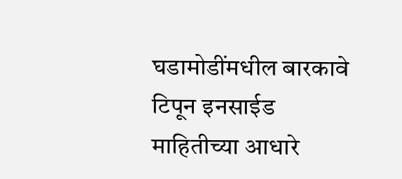घडामोडींमधील बारकावे टिपून इनसाईड माहितीच्या आधारे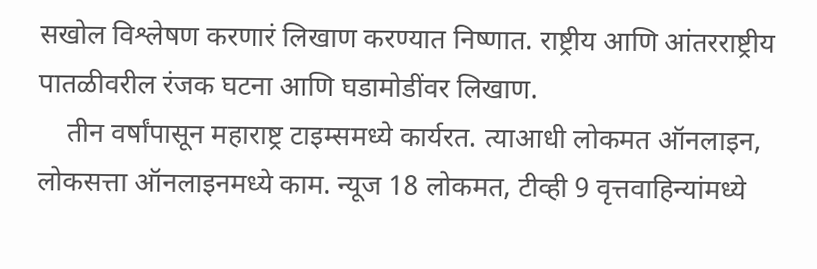सखोल विश्लेषण करणारं लिखाण करण्यात निष्णात. राष्ट्रीय आणि आंतरराष्ट्रीय पातळीवरील रंजक घटना आणि घडामोडींवर लिखाण.
    तीन वर्षांपासून महाराष्ट्र टाइम्समध्ये कार्यरत. त्याआधी लोकमत ऑनलाइन, लोकसत्ता ऑनलाइनमध्ये काम. न्यूज 18 लोकमत, टीव्ही 9 वृत्तवाहिन्यांमध्ये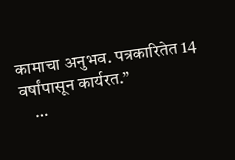कामाचा अनुभव. पत्रकारितेत 14 वर्षांपासून कार्यरत.”
    …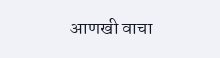आणखी वाचा